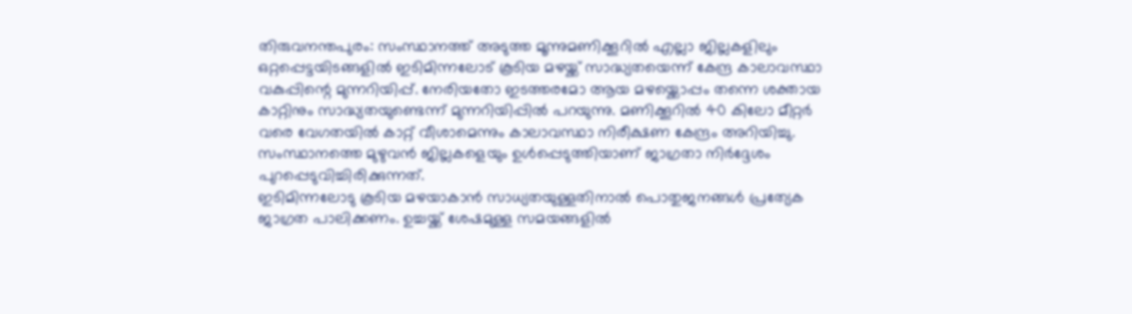തിരുവനന്തപുരം: സംസ്ഥാനത്ത് അടുത്ത മൂന്നുമണിക്കൂറിൽ എല്ലാ ജില്ലകളിലും ഒറ്റപ്പെട്ടയിടങ്ങളിൽ ഇടിമിന്നലോട് കൂടിയ മഴയ്ക്ക് സാദ്ധ്യതയെന്ന് കേന്ദ്ര കാലാവസ്ഥാ വകുപ്പിന്റെ മുന്നറിയിപ്പ്. നേരിയതോ ഇടത്തരമോ ആയ മഴയ്ക്കൊപ്പം തന്നെ ശക്തായ കാറ്റിനും സാദ്ധ്യതയുണ്ടെന്ന് മുന്നറിയിപ്പിൽ പറയുന്നു. മണിക്കൂറിൽ 40 കിലോ മീറ്റർ വരെ വേഗതയിൽ കാറ്റ് വീശാമെന്നും കാലാവസ്ഥാ നിരീക്ഷണ കേന്ദ്രം അറിയിച്ചു. സംസ്ഥാനത്തെ മുഴുവൻ ജില്ലകളെയും ഉൾപ്പെടുത്തിയാണ് ജാഗ്രതാ നിർദ്ദേശം പുറപ്പെടുവിച്ചിരിക്കുന്നത്.
ഇടിമിന്നലോടു കൂടിയ മഴയാകാൻ സാധ്യതയുള്ളതിനാൽ പൊതുജനങ്ങൾ പ്രത്യേക ജാഗ്രത പാലിക്കണം. ഉച്ചയ്ക്ക് ശേഷമുള്ള സമയങ്ങളിൽ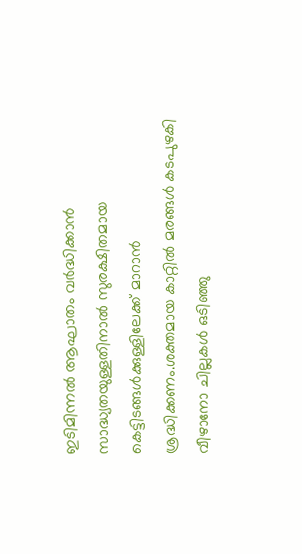ഇടിമിന്നൽ ആഘാതം വർദ്ധിക്കാൻ സാദ്ധ്യതയുള്ളതിനാൽ സുരക്ഷിതമായ കെട്ടിടങ്ങൾക്കുള്ളിലേക്ക് മാറാൻ ശ്രദ്ധിക്കണം.ശക്തമായ കാറ്റിൽ മരങ്ങൾ കടപുഴകി വീഴാനോ ചില്ലകൾ ഒടിഞ്ഞു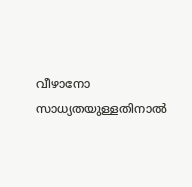വീഴാനോ സാധ്യതയുള്ളതിനാൽ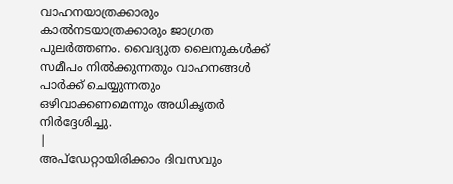വാഹനയാത്രക്കാരും കാൽനടയാത്രക്കാരും ജാഗ്രത പുലർത്തണം. വൈദ്യുത ലൈനുകൾക്ക് സമീപം നിൽക്കുന്നതും വാഹനങ്ങൾ പാർക്ക് ചെയ്യുന്നതും ഒഴിവാക്കണമെന്നും അധികൃതർ നിർദ്ദേശിച്ചു.
|
അപ്ഡേറ്റായിരിക്കാം ദിവസവും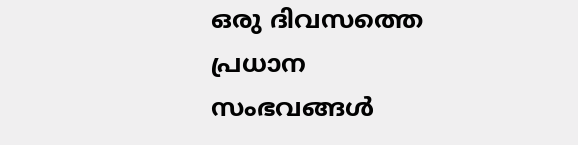ഒരു ദിവസത്തെ പ്രധാന സംഭവങ്ങൾ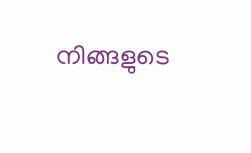നിങ്ങളുടെ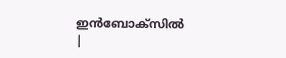ഇൻബോക്സിൽ |